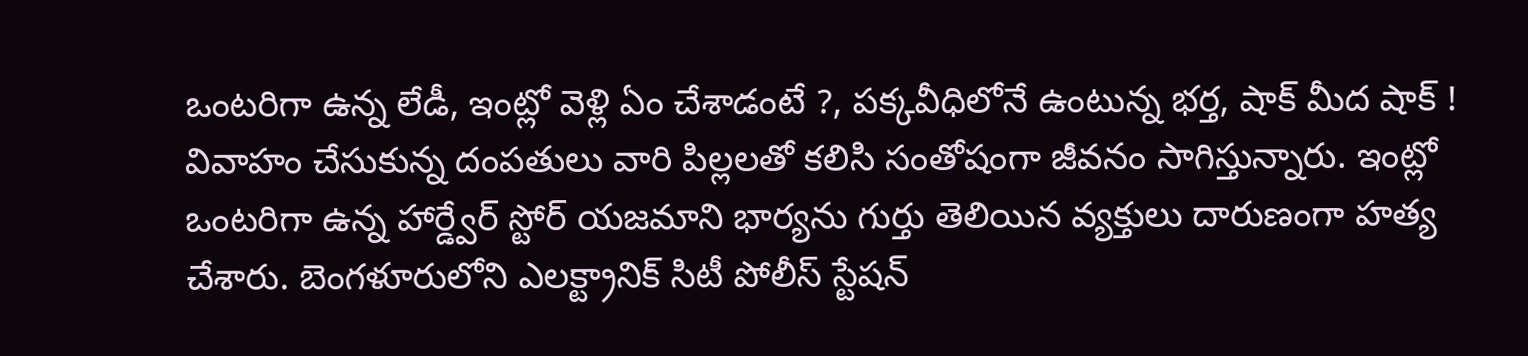ఒంటరిగా ఉన్న లేడీ, ఇంట్లో వెళ్లి ఏం చేశాడంటే ?, పక్కవీధిలోనే ఉంటున్న భర్త, షాక్ మీద షాక్ !
వివాహం చేసుకున్న దంపతులు వారి పిల్లలతో కలిసి సంతోషంగా జీవనం సాగిస్తున్నారు. ఇంట్లో ఒంటరిగా ఉన్న హార్డ్వేర్ స్టోర్ యజమాని భార్యను గుర్తు తెలియిన వ్యక్తులు దారుణంగా హత్య చేశారు. బెంగళూరులోని ఎలక్ట్రానిక్ సిటీ పోలీస్ స్టేషన్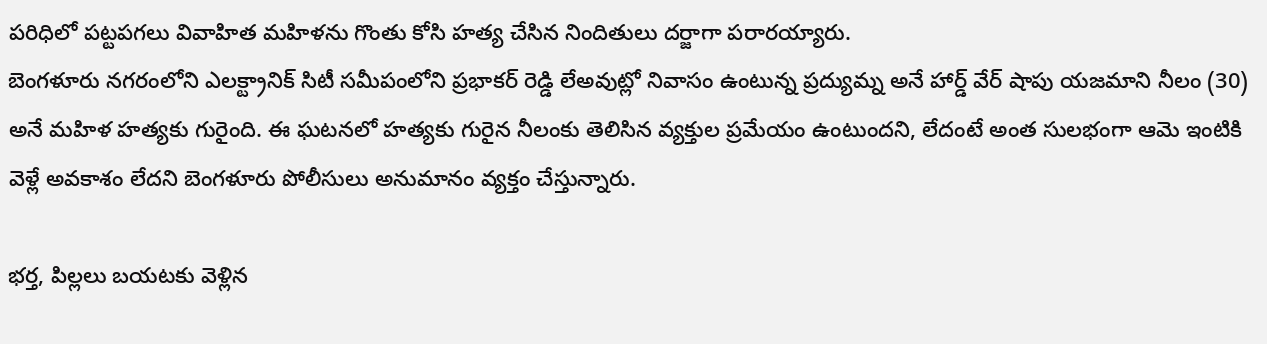పరిధిలో పట్టపగలు వివాహిత మహిళను గొంతు కోసి హత్య చేసిన నిందితులు దర్జాగా పరారయ్యారు.
బెంగళూరు నగరంలోని ఎలక్ట్రానిక్ సిటీ సమీపంలోని ప్రభాకర్ రెడ్డి లేఅవుట్లో నివాసం ఉంటున్న ప్రద్యుమ్న అనే హార్డ్ వేర్ షాపు యజమాని నీలం (30) అనే మహిళ హత్యకు గురైంది. ఈ ఘటనలో హత్యకు గురైన నీలంకు తెలిసిన వ్యక్తుల ప్రమేయం ఉంటుందని, లేదంటే అంత సులభంగా ఆమె ఇంటికి వెళ్లే అవకాశం లేదని బెంగళూరు పోలీసులు అనుమానం వ్యక్తం చేస్తున్నారు.

భర్త, పిల్లలు బయటకు వెళ్లిన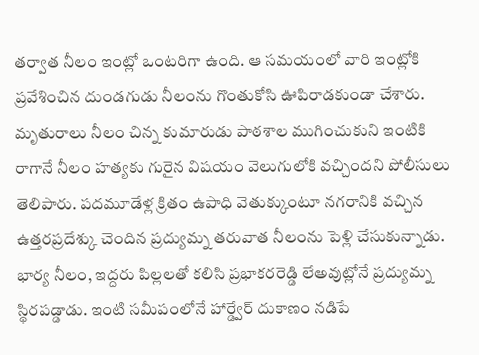తర్వాత నీలం ఇంట్లో ఒంటరిగా ఉంది. ఆ సమయంలో వారి ఇంట్లోకి ప్రవేశించిన దుండగుడు నీలంను గొంతుకోసి ఊపిరాడకుండా చేశారు. మృతురాలు నీలం చిన్న కుమారుడు పాఠశాల ముగించుకుని ఇంటికి రాగానే నీలం హత్యకు గురైన విషయం వెలుగులోకి వచ్చిందని పోలీసులు తెలిపారు. పదమూడేళ్ల క్రితం ఉపాధి వెతుక్కుంటూ నగరానికి వచ్చిన ఉత్తరప్రదేశ్కు చెందిన ప్రద్యుమ్న తరువాత నీలంను పెళ్లి చేసుకున్నాడు.
భార్య నీలం, ఇద్దరు పిల్లలతో కలిసి ప్రభాకరరెడ్డి లేఅవుట్లోనే ప్రద్యుమ్న స్థిరపడ్డాడు. ఇంటి సమీపంలోనే హార్డ్వేర్ దుకాణం నడిపే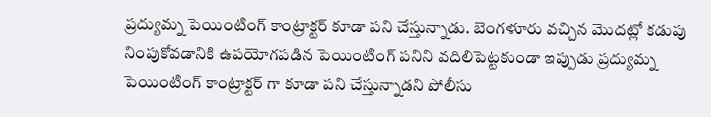ప్రద్యుమ్న పెయింటింగ్ కాంట్రాక్టర్ కూడా పని చేస్తున్నాడు. బెంగళూరు వచ్చిన మొదట్లో కడుపు నింపుకోవడానికి ఉపయోగపడిన పెయింటింగ్ పనిని వదిలిపెట్టకుండా ఇప్పుడు ప్రద్యుమ్న పెయింటింగ్ కాంట్రాక్టర్ గా కూడా పని చేస్తున్నాడని పోలీసు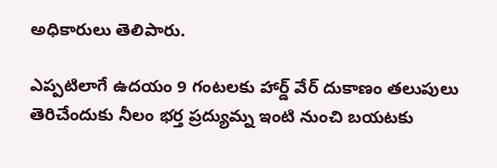అధికారులు తెలిపారు.

ఎప్పటిలాగే ఉదయం 9 గంటలకు హార్డ్ వేర్ దుకాణం తలుపులు తెరిచేందుకు నీలం భర్త ప్రద్యుమ్న ఇంటి నుంచి బయటకు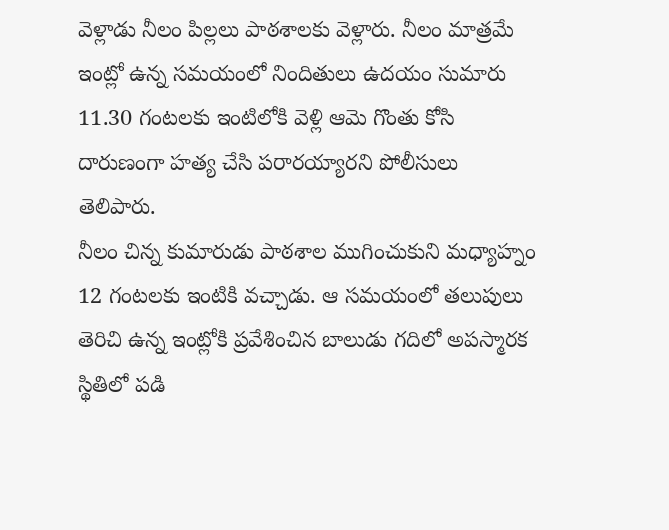వెళ్లాడు నీలం పిల్లలు పాఠశాలకు వెళ్లారు. నీలం మాత్రమే ఇంట్లో ఉన్న సమయంలో నిందితులు ఉదయం సుమారు 11.30 గంటలకు ఇంటిలోకి వెళ్లి ఆమె గొంతు కోసి దారుణంగా హత్య చేసి పరారయ్యారని పోలీసులు తెలిపారు.
నీలం చిన్న కుమారుడు పాఠశాల ముగించుకుని మధ్యాహ్నం 12 గంటలకు ఇంటికి వచ్చాడు. ఆ సమయంలో తలుపులు తెరిచి ఉన్న ఇంట్లోకి ప్రవేశించిన బాలుడు గదిలో అపస్మారక స్థితిలో పడి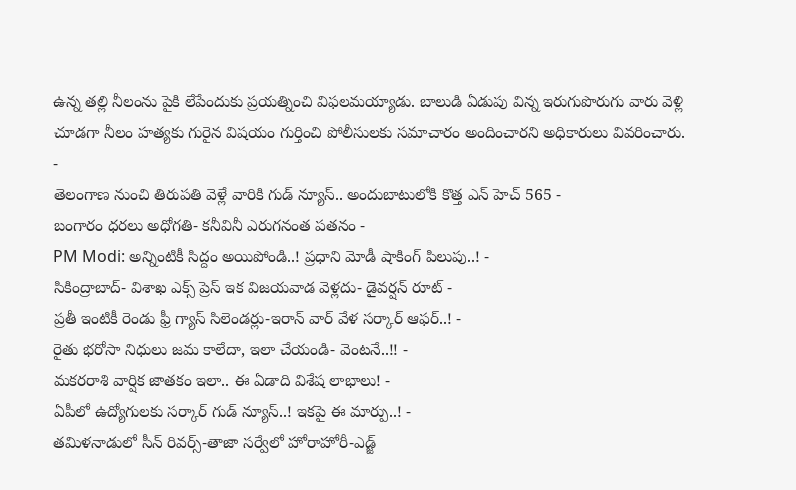ఉన్న తల్లి నీలంను పైకి లేపేందుకు ప్రయత్నించి విఫలమయ్యాడు. బాలుడి ఏడుపు విన్న ఇరుగుపొరుగు వారు వెళ్లి చూడగా నీలం హత్యకు గురైన విషయం గుర్తించి పోలీసులకు సమాచారం అందించారని అధికారులు వివరించారు.
-
తెలంగాణ నుంచి తిరుపతి వెళ్లే వారికి గుడ్ న్యూస్.. అందుబాటులోకి కొత్త ఎన్ హెచ్ 565 -
బంగారం ధరలు అధోగతి- కనీవినీ ఎరుగనంత పతనం -
PM Modi: అన్నింటికీ సిద్దం అయిపోండి..! ప్రధాని మోడీ షాకింగ్ పిలుపు..! -
సికింద్రాబాద్- విశాఖ ఎక్స్ ప్రెస్ ఇక విజయవాడ వెళ్లదు- డైవర్షన్ రూట్ -
ప్రతీ ఇంటికీ రెండు ఫ్రీ గ్యాస్ సిలెండర్లు-ఇరాన్ వార్ వేళ సర్కార్ ఆఫర్..! -
రైతు భరోసా నిధులు జమ కాలేదా, ఇలా చేయండి- వెంటనే..!! -
మకరరాశి వార్షిక జాతకం ఇలా.. ఈ ఏడాది విశేష లాభాలు! -
ఏపీలో ఉద్యోగులకు సర్కార్ గుడ్ న్యూస్..! ఇకపై ఈ మార్పు..! -
తమిళనాడులో సీన్ రివర్స్-తాజా సర్వేలో హోరాహోరీ-ఎడ్జ్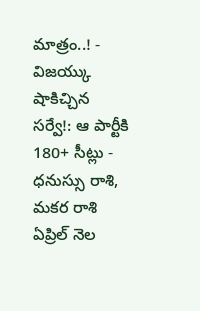మాత్రం..! -
విజయ్కు షాకిచ్చిన సర్వే!: ఆ పార్టీకి 180+ సీట్లు -
ధనుస్సు రాశి, మకర రాశి ఏప్రిల్ నెల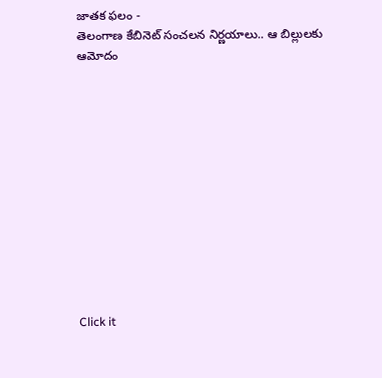జాతక ఫలం -
తెలంగాణ కేబినెట్ సంచలన నిర్ణయాలు.. ఆ బిల్లులకు ఆమోదం












Click it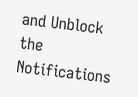and Unblock the Notifications